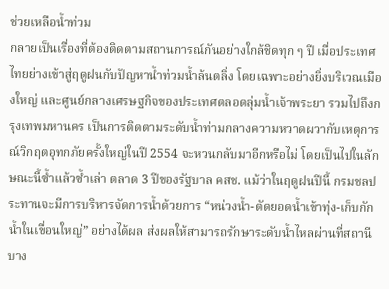ช่วยเหลือน้ำท่วม
กลายเป็นเรื่องที่ต้องติดตามสถานการณ์กันอย่างใกล้ชิดทุก ๆ ปี เมื่อประเทศไทยย่างเข้าสู่ฤดูฝนกับปัญหาน้ำท่วมน้ำล้นตลิ่ง โดยเฉพาะอย่างยิ่งบริเวณเมืองใหญ่ และศูนย์กลางเศรษฐกิจของประเทศตลอดลุ่มน้ำเจ้าพระยา รวมไปถึงกรุงเทพมหานคร เป็นการติดตามระดับน้ำท่ามกลางความหวาดผวากับเหตุการณ์วิกฤตอุทกภัยครั้งใหญ่ในปี 2554 จะหวนกลับมาอีกหรือไม่ โดยเป็นไปในลักษณะนี้ซ้ำแล้วซ้ำเล่า ตลาด 3 ปีของรัฐบาล คสช. แม้ว่าในฤดูฝนปีนี้ กรมชลประทานจะมีการบริหารจัดการน้ำด้วยการ “หน่วงน้ำ-ตัดยอดน้ำเข้าทุ่ง-เก็บกักน้ำในเขื่อนใหญ่” อย่างได้ผล ส่งผลให้สามารถรักษาระดับน้ำไหลผ่านที่สถานีบาง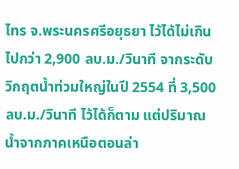ไทร จ.พระนครศรีอยุธยา ไว้ได้ไม่เกินไปกว่า 2,900 ลบ.ม./วินาที จากระดับวิกฤตน้ำท่วมใหญ่ในปี 2554 ที่ 3,500 ลบ.ม./วินาที ไว้ได้ก็ตาม แต่ปริมาณน้ำจากภาคเหนือตอนล่า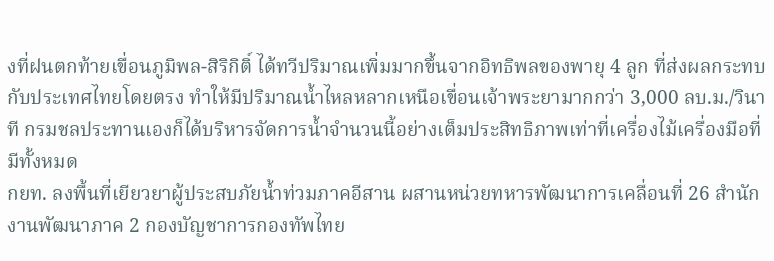งที่ฝนตกท้ายเขื่อนภูมิพล-สิริกิติ์ ได้ทวีปริมาณเพิ่มมากขึ้นจากอิทธิพลของพายุ 4 ลูก ที่ส่งผลกระทบกับประเทศไทยโดยตรง ทำให้มีปริมาณน้ำไหลหลากเหนือเขื่อนเจ้าพระยามากกว่า 3,000 ลบ.ม./วินาที กรมชลประทานเองก็ได้บริหารจัดการน้ำจำนวนนี้อย่างเต็มประสิทธิภาพเท่าที่เครื่องไม้เครื่องมือที่มีทั้งหมด
กยท. ลงพื้นที่เยียวยาผู้ประสบภัยน้ำท่วมภาคอีสาน ผสานหน่วยทหารพัฒนาการเคลื่อนที่ 26 สำนักงานพัฒนาภาค 2 กองบัญชาการกองทัพไทย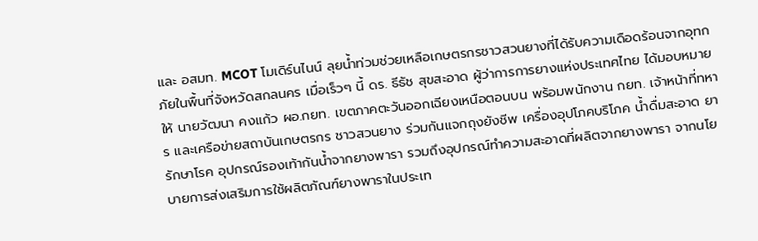และ อสมท. MCOT โมเดิร์นไนน์ ลุยน้ำท่วมช่วยเหลือเกษตรกรชาวสวนยางที่ได้รับความเดือดร้อนจากอุทกภัยในพื้นที่จังหวัดสกลนคร เมื่อเร็วๆ นี้ ดร. ธีธัช สุขสะอาด ผู้ว่าการการยางแห่งประเทศไทย ได้มอบหมายให้ นายวัฒนา คงแก้ว ผอ.กยท. เขตภาคตะวันออกเฉียงเหนือตอนบน พร้อมพนักงาน กยท. เจ้าหน้าที่ทหาร และเครือข่ายสถาบันเกษตรกร ชาวสวนยาง ร่วมกันแจกถุงยังชีพ เครื่องอุปโภคบริโภค น้ำดื่มสะอาด ยารักษาโรค อุปกรณ์รองเท้ากันน้ำจากยางพารา รวมถึงอุปกรณ์ทำความสะอาดที่ผลิตจากยางพารา จากนโยบายการส่งเสริมการใช้ผลิตภัณฑ์ยางพาราในประเท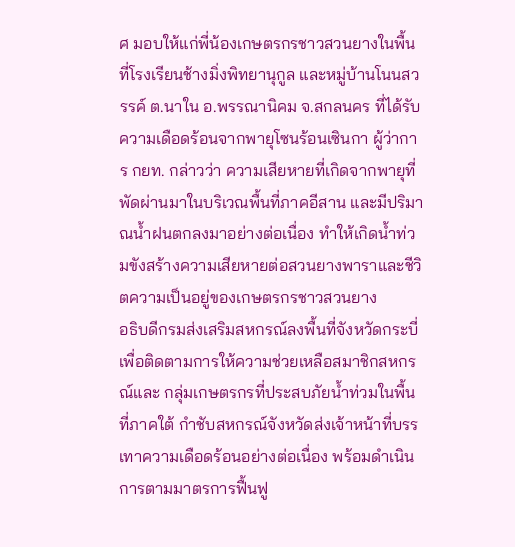ศ มอบให้แก่พี่น้องเกษตรกรชาวสวนยางในพื้นที่โรงเรียนช้างมิ่งพิทยานุกูล และหมู่บ้านโนนสวรรค์ ต.นาใน อ.พรรณานิคม จ.สกลนคร ที่ได้รับความเดือดร้อนจากพายุโซนร้อนเซินกา ผู้ว่าการ กยท. กล่าวว่า ความเสียหายที่เกิดจากพายุที่พัดผ่านมาในบริเวณพื้นที่ภาคอีสาน และมีปริมาณน้ำฝนตกลงมาอย่างต่อเนื่อง ทำให้เกิดน้ำท่วมขังสร้างความเสียหายต่อสวนยางพาราและชีวิตความเป็นอยู่ของเกษตรกรชาวสวนยาง
อธิบดีกรมส่งเสริมสหกรณ์ลงพื้นที่จังหวัดกระบี่เพื่อติดตามการให้ความช่วยเหลือสมาชิกสหกรณ์และ กลุ่มเกษตรกรที่ประสบภัยน้ำท่วมในพื้นที่ภาคใต้ กำชับสหกรณ์จังหวัดส่งเจ้าหน้าที่บรรเทาความเดือดร้อนอย่างต่อเนื่อง พร้อมดำเนินการตามมาตรการฟื้นฟู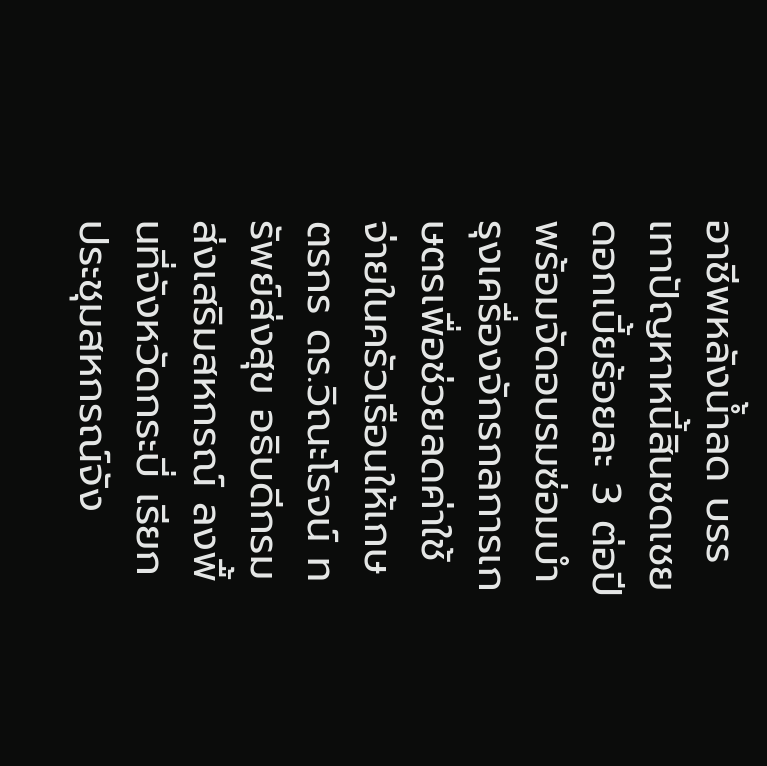อาชีพหลังน้ำลด บรรเทาปัญหาหนี้สินชดเชยดอกเบี้ยร้อยละ 3 ต่อปี พร้อมจัดอบรมซ่อมบำรุงเครื่องจักรกลการเกษตรเพื่อช่วยลดค่าใช้จ่ายในครัวเรือนให้เกษตรกร ดร.วิณะโรจน์ ทรัพย์ส่งสุข อธิบดีกรมส่งเสริมสหกรณ์ ลงพื้นที่จังหวัดกระบี่ เรียกประชุมสหกรณ์จัง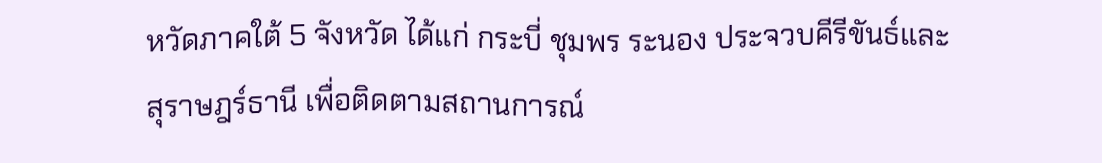หวัดภาคใต้ 5 จังหวัด ได้แก่ กระบี่ ชุมพร ระนอง ประจวบคีรีขันธ์และสุราษฎร์ธานี เพื่อติดตามสถานการณ์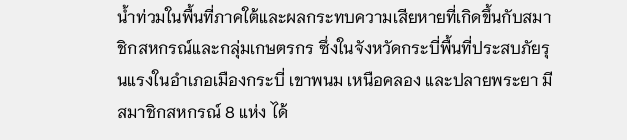น้ำท่วมในพื้นที่ภาคใต้และผลกระทบความเสียหายที่เกิดขึ้นกับสมาชิกสหกรณ์และกลุ่มเกษตรกร ซึ่งในจังหวัดกระบี่พื้นที่ประสบภัยรุนแรงในอำเภอเมืองกระบี่ เขาพนม เหนือคลอง และปลายพระยา มีสมาชิกสหกรณ์ 8 แห่ง ได้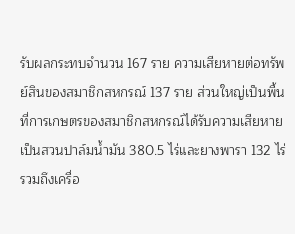รับผลกระทบจำนวน 167 ราย ความเสียหายต่อทรัพย์สินของสมาชิกสหกรณ์ 137 ราย ส่วนใหญ่เป็นพื้นที่การเกษตรของสมาชิกสหกรณ์ได้รับความเสียหาย เป็นสวนปาล์มน้ำมัน 380.5 ไร่และยางพารา 132 ไร่ รวมถึงเครื่อ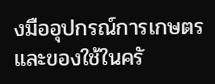งมืออุปกรณ์การเกษตรและของใช้ในครั